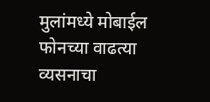मुलांमध्ये मोबाईल फोनच्या वाढत्या व्यसनाचा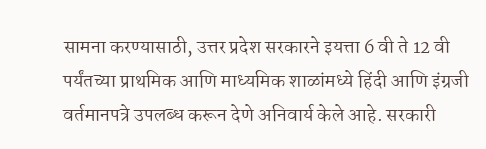सामना करण्यासाठी, उत्तर प्रदेश सरकारने इयत्ता 6 वी ते 12 वी पर्यंतच्या प्राथमिक आणि माध्यमिक शाळांमध्ये हिंदी आणि इंग्रजी वर्तमानपत्रे उपलब्ध करून देणे अनिवार्य केले आहे. सरकारी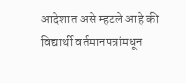आदेशात असे म्हटले आहे की विद्यार्थी वर्तमानपत्रांमधून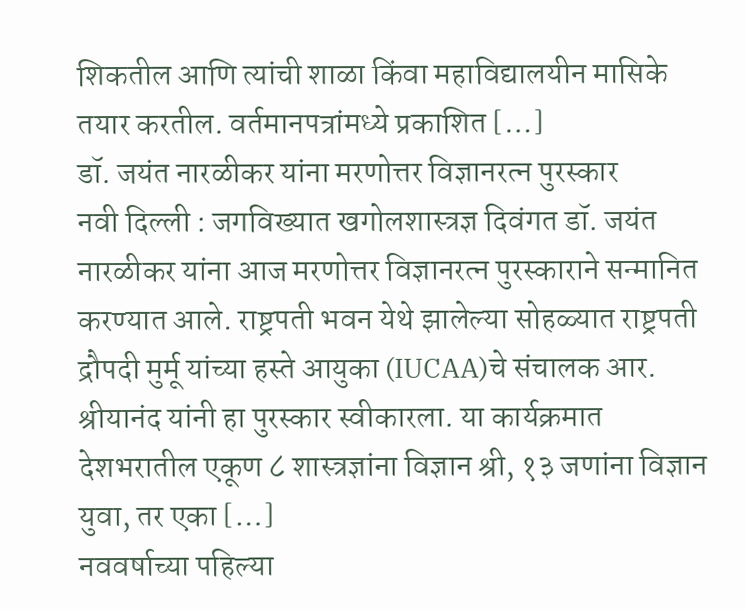शिकतील आणि त्यांची शाळा किंवा महाविद्यालयीन मासिके तयार करतील. वर्तमानपत्रांमध्ये प्रकाशित […]
डॉ. जयंत नारळीकर यांना मरणोत्तर विज्ञानरत्न पुरस्कार
नवी दिल्ली : जगविख्यात खगोलशास्त्रज्ञ दिवंगत डॉ. जयंत नारळीकर यांना आज मरणोत्तर विज्ञानरत्न पुरस्काराने सन्मानित करण्यात आले. राष्ट्रपती भवन येथे झालेल्या सोहळ्यात राष्ट्रपती द्रौपदी मुर्मू यांच्या हस्ते आयुका (IUCAA)चे संचालक आर. श्रीयानंद यांनी हा पुरस्कार स्वीकारला. या कार्यक्रमात देशभरातील एकूण ८ शास्त्रज्ञांना विज्ञान श्री, १३ जणांना विज्ञान युवा, तर एका […]
नववर्षाच्या पहिल्या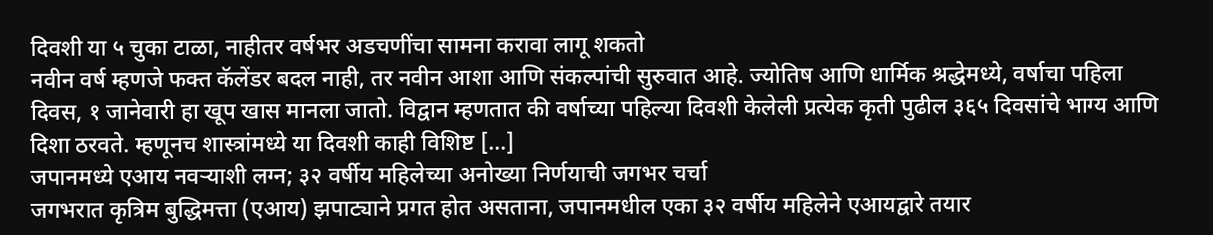दिवशी या ५ चुका टाळा, नाहीतर वर्षभर अडचणींचा सामना करावा लागू शकतो
नवीन वर्ष म्हणजे फक्त कॅलेंडर बदल नाही, तर नवीन आशा आणि संकल्पांची सुरुवात आहे. ज्योतिष आणि धार्मिक श्रद्धेमध्ये, वर्षाचा पहिला दिवस, १ जानेवारी हा खूप खास मानला जातो. विद्वान म्हणतात की वर्षाच्या पहिल्या दिवशी केलेली प्रत्येक कृती पुढील ३६५ दिवसांचे भाग्य आणि दिशा ठरवते. म्हणूनच शास्त्रांमध्ये या दिवशी काही विशिष्ट […]
जपानमध्ये एआय नवऱ्याशी लग्न; ३२ वर्षीय महिलेच्या अनोख्या निर्णयाची जगभर चर्चा
जगभरात कृत्रिम बुद्धिमत्ता (एआय) झपाट्याने प्रगत होत असताना, जपानमधील एका ३२ वर्षीय महिलेने एआयद्वारे तयार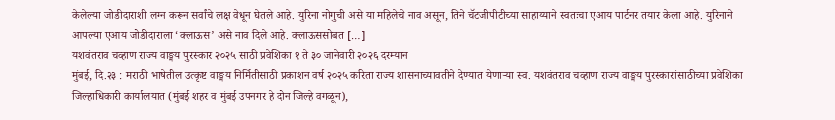केलेल्या जोडीदाराशी लग्न करून सर्वांचे लक्ष वेधून घेतले आहे. युरिना नोगुची असे या महिलेचे नाव असून, तिने चॅटजीपीटीच्या साहाय्याने स्वतःचा एआय पार्टनर तयार केला आहे. युरिनाने आपल्या एआय जोडीदाराला ‘क्लाऊस’ असे नाव दिले आहे. क्लाऊससोबत […]
यशवंतराव चव्हाण राज्य वाङ्मय पुरस्कार २०२५ साठी प्रवेशिका १ ते ३० जानेवारी २०२६ दरम्यान
मुंबई, दि.२३ : मराठी भाषेतील उत्कृष्ट वाङ्मय निर्मितीसाठी प्रकाशन वर्ष २०२५ करिता राज्य शासनाच्यावतीने देण्यात येणाऱ्या स्व. यशवंतराव चव्हाण राज्य वाङ्मय पुरस्कारांसाठीच्या प्रवेशिका जिल्हाधिकारी कार्यालयात (मुंबई शहर व मुंबई उपनगर हे दोन जिल्हे वगळून),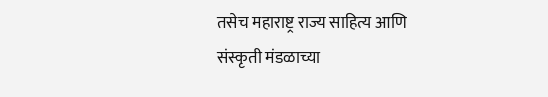तसेच महाराष्ट्र राज्य साहित्य आणि संस्कृती मंडळाच्या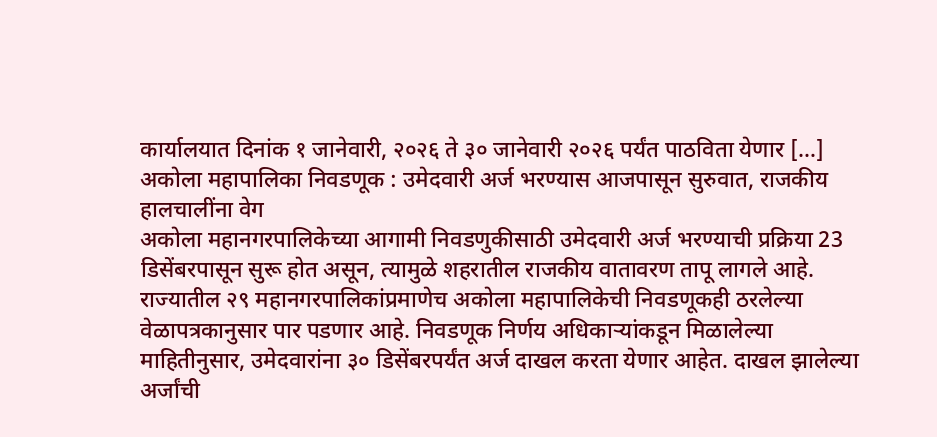कार्यालयात दिनांक १ जानेवारी, २०२६ ते ३० जानेवारी २०२६ पर्यंत पाठविता येणार […]
अकोला महापालिका निवडणूक : उमेदवारी अर्ज भरण्यास आजपासून सुरुवात, राजकीय हालचालींना वेग
अकोला महानगरपालिकेच्या आगामी निवडणुकीसाठी उमेदवारी अर्ज भरण्याची प्रक्रिया 23 डिसेंबरपासून सुरू होत असून, त्यामुळे शहरातील राजकीय वातावरण तापू लागले आहे. राज्यातील २९ महानगरपालिकांप्रमाणेच अकोला महापालिकेची निवडणूकही ठरलेल्या वेळापत्रकानुसार पार पडणार आहे. निवडणूक निर्णय अधिकाऱ्यांकडून मिळालेल्या माहितीनुसार, उमेदवारांना ३० डिसेंबरपर्यंत अर्ज दाखल करता येणार आहेत. दाखल झालेल्या अर्जांची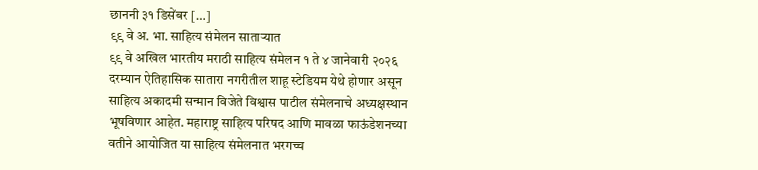छाननी ३१ डिसेंबर […]
९९ वे अ. भा. साहित्य संमेलन साताऱ्यात
९९ वे अखिल भारतीय मराठी साहित्य संमेलन १ ते ४ जानेवारी २०२६ दरम्यान ऐतिहासिक सातारा नगरीतील शाहू स्टेडियम येथे होणार असून साहित्य अकादमी सन्मान विजेते विश्वास पाटील संमेलनाचे अध्यक्षस्थान भूषविणार आहेत. महाराष्ट्र साहित्य परिषद आणि मावळा फाऊंडेशनच्या वतीने आयोजित या साहित्य संमेलनात भरगच्च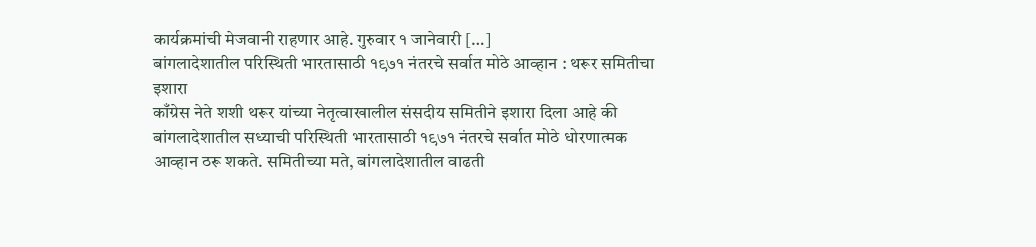कार्यक्रमांची मेजवानी राहणार आहे. गुरुवार १ जानेवारी […]
बांगलादेशातील परिस्थिती भारतासाठी १९७१ नंतरचे सर्वात मोठे आव्हान : थरूर समितीचा इशारा
काँग्रेस नेते शशी थरूर यांच्या नेतृत्वाखालील संसदीय समितीने इशारा दिला आहे की बांगलादेशातील सध्याची परिस्थिती भारतासाठी १९७१ नंतरचे सर्वात मोठे धोरणात्मक आव्हान ठरू शकते. समितीच्या मते, बांगलादेशातील वाढती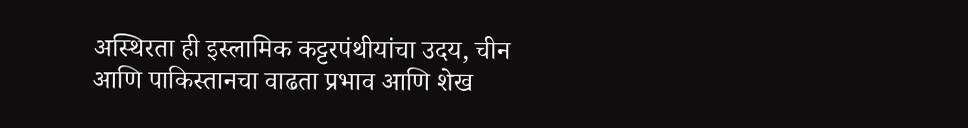अस्थिरता ही इस्लामिक कट्टरपंथीयांचा उदय, चीन आणि पाकिस्तानचा वाढता प्रभाव आणि शेख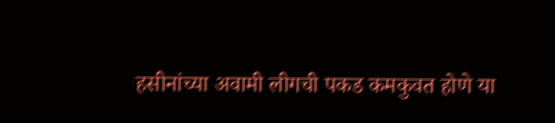हसीनांच्या अवामी लीगची पकड कमकुवत होणे या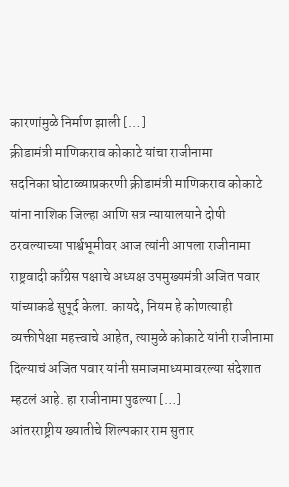कारणांमुळे निर्माण झाली […]
क्रीडामंत्री माणिकराव कोकाटे यांचा राजीनामा
सदनिका घोटाळ्याप्रकरणी क्रीडामंत्री माणिकराव कोकाटे यांना नाशिक जिल्हा आणि सत्र न्यायालयाने दोषी ठरवल्याच्या पार्श्वभूमीवर आज त्यांनी आपला राजीनामा राष्ट्रवादी काँग्रेस पक्षाचे अध्यक्ष उपमुख्यमंत्री अजित पवार यांच्याकडे सुपूर्द केला. कायदे, नियम हे कोणत्याही व्यक्तीपेक्षा महत्त्वाचे आहेत, त्यामुळे कोकाटे यांनी राजीनामा दिल्याचं अजित पवार यांनी समाजमाध्यमावरल्या संदेशात म्हटलं आहे. हा राजीनामा पुढल्या […]
आंतरराष्ट्रीय ख्यातीचे शिल्पकार राम सुतार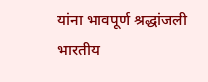यांना भावपूर्ण श्रद्धांजली
भारतीय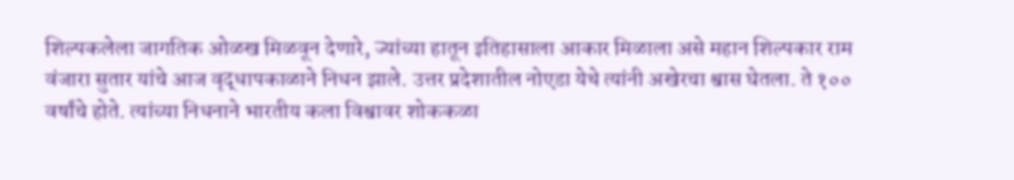शिल्पकलेला जागतिक ओळख मिळवून देणारे, ज्यांच्या हातून इतिहासाला आकार मिळाला असे महान शिल्पकार राम वंजारा सुतार यांचे आज वृद्धापकाळाने निधन झाले. उत्तर प्रदेशातील नोएडा येथे त्यांनी अखेरचा श्वास घेतला. ते १०० वर्षांचे होते. त्यांच्या निधनाने भारतीय कला विश्वावर शोककळा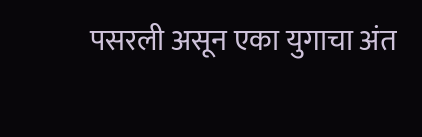पसरली असून एका युगाचा अंत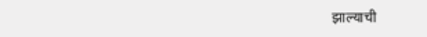झाल्याची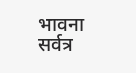भावना सर्वत्र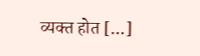व्यक्त होत […]